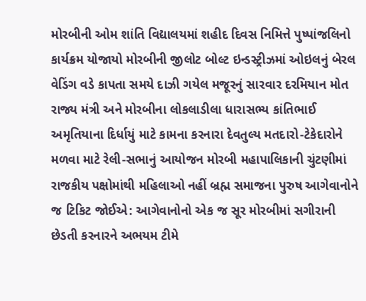મોરબીની ઓમ શાંતિ વિદ્યાલયમાં શહીદ દિવસ નિમિત્તે પુષ્પાંજલિનો કાર્યક્રમ યોજાયો મોરબીની જીલોટ બોલ્ટ ઇન્ડસ્ટ્રીઝમાં ઓઇલનું બેરલ વેડિંગ વડે કાપતા સમયે દાઝી ગયેલ મજૂરનું સારવાર દરમિયાન મોત  રાજ્ય મંત્રી અને મોરબીના લોકલાડીલા ધારાસભ્ય કાંતિભાઈ અમૃતિયાના દિર્ધાયું માટે કામના કરનારા દેવતુલ્ય મતદારો-ટેકેદારોને મળવા માટે રેલી-સભાનું આયોજન મોરબી મહાપાલિકાની ચુંટણીમાં રાજકીય પક્ષોમાંથી મહિલાઓ નહીં બ્રહ્મ સમાજના પુરુષ આગેવાનોને જ ટિકિટ જોઈએ: આગેવાનોનો એક જ સૂર મોરબીમાં સગીરાની છેડતી કરનારને અભયમ ટીમે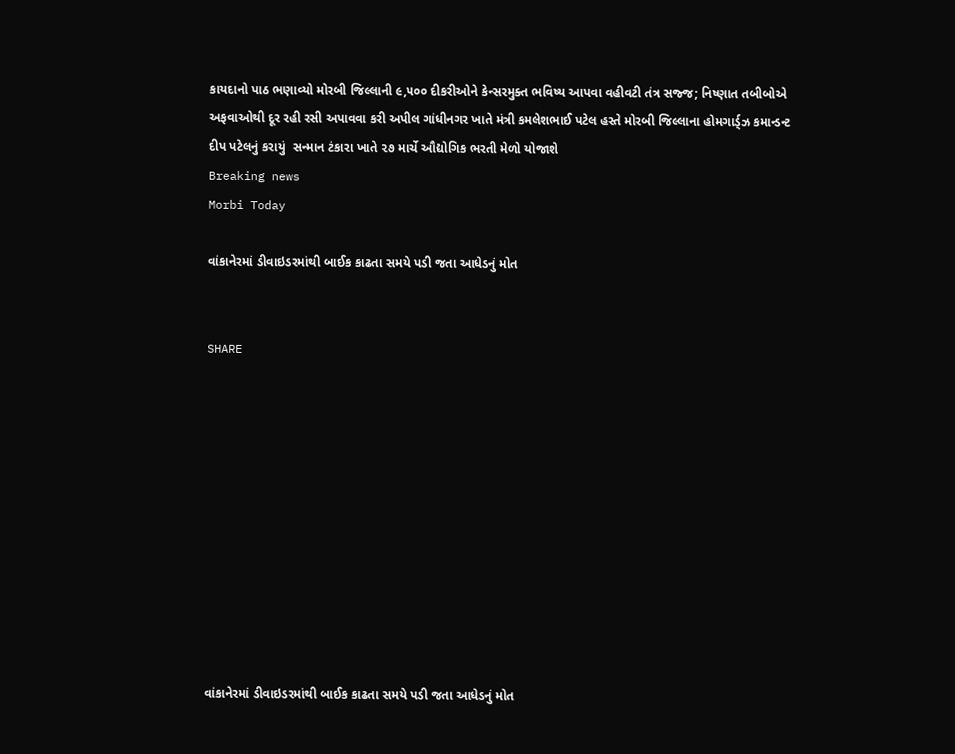કાયદાનો પાઠ ભણાવ્યો મોરબી જિલ્લાની ૯,૫૦૦ દીકરીઓને કેન્સરમુક્ત ભવિષ્ય આપવા વહીવટી તંત્ર સજ્જ; નિષ્ણાત તબીબોએ અફવાઓથી દૂર રહી રસી અપાવવા કરી અપીલ ગાંધીનગર ખાતે મંત્રી કમલેશભાઈ પટેલ હસ્તે મોરબી જિલ્લાના હોમગાર્ડ્ઝ કમાન્ડન્ટ દીપ પટેલનું કરાયું  સન્માન ટંકારા ખાતે ૨૭ માર્ચે ઔદ્યોગિક ભરતી મેળો યોજાશે
Breaking news
Morbi Today

વાંકાનેરમાં ડીવાઇડરમાંથી બાઈક કાઢતા સમયે પડી જતા આધેડનું મોત


SHARE











વાંકાનેરમાં ડીવાઇડરમાંથી બાઈક કાઢતા સમયે પડી જતા આધેડનું મોત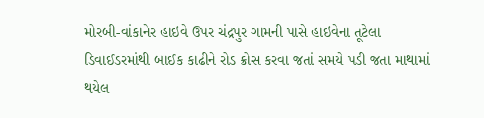મોરબી-વાંકાનેર હાઇવે ઉપર ચંદ્રપુર ગામની પાસે હાઇવેના તૂટેલા ડિવાઈડરમાંથી બાઈક કાઢીને રોડ ક્રોસ કરવા જતાં સમયે પડી જતા માથામાં થયેલ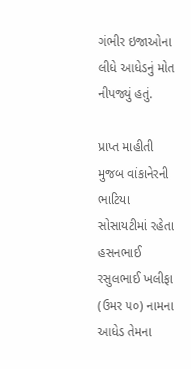ગંભીર ઇજાઓના લીધે આધેડનું મોત નીપજ્યું હતું.

પ્રાપ્ત માહીતી મુજબ વાંકાનેરની ભાટિયા સોસાયટીમાં રહેતા હસનભાઈ રસુલભાઈ ખલીફા (ઉમર ૫૦) નામના આધેડ તેમના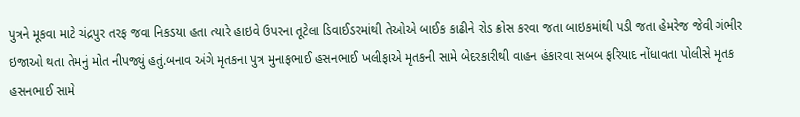પુત્રને મૂકવા માટે ચંદ્રપુર તરફ જવા નિકડયા હતા ત્યારે હાઇવે ઉપરના તૂટેલા ડિવાઈડરમાંથી તેઓએ બાઈક કાઢીને રોડ ક્રોસ કરવા જતા બાઇકમાંથી પડી જતા હેમરેજ જેવી ગંભીર ઇજાઓ થતા તેમનું મોત નીપજ્યું હતું.બનાવ અંગે મૃતકના પુત્ર મુનાફભાઈ હસનભાઈ ખલીફાએ મૃતકની સામે બેદરકારીથી વાહન હંકારવા સબબ ફરિયાદ નોંધાવતા પોલીસે મૃતક હસનભાઈ સામે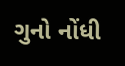ગુનો નોંધી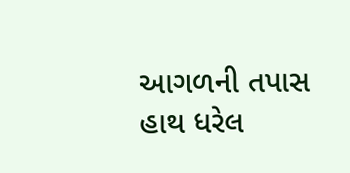આગળની તપાસ હાથ ધરેલ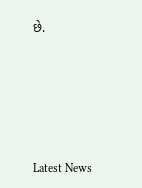છે.






Latest News